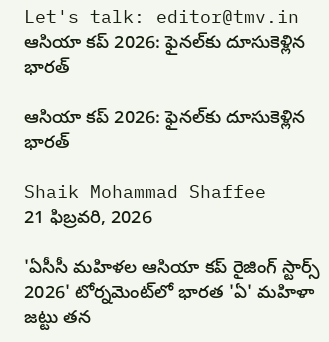Let's talk: editor@tmv.in
ఆసియా కప్‌ 2026: ఫైనల్‌కు దూసుకెళ్లిన భారత్‌

ఆసియా కప్‌ 2026: ఫైనల్‌కు దూసుకెళ్లిన భారత్‌

Shaik Mohammad Shaffee
21 ఫిబ్రవరి, 2026

'ఏసీసీ మహిళల ఆసియా కప్ రైజింగ్ స్టార్స్ 2026' టోర్నమెంట్‌లో భారత 'ఏ' మహిళా జట్టు తన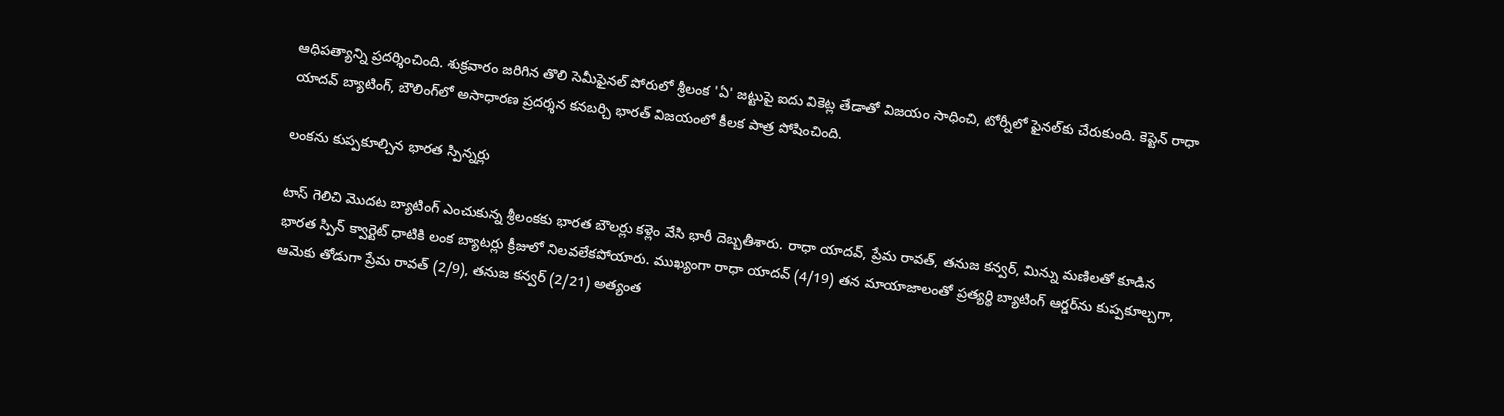ఆధిపత్యాన్ని ప్రదర్శించింది. శుక్రవారం జరిగిన తొలి సెమీఫైనల్ పోరులో శ్రీలంక 'ఏ' జట్టుపై ఐదు వికెట్ల తేడాతో విజయం సాధించి, టోర్నీలో ఫైనల్‌కు చేరుకుంది. కెప్టెన్ రాధా యాదవ్ బ్యాటింగ్, బౌలింగ్‌లో అసాధారణ ప్రదర్శన కనబర్చి భారత్ విజయంలో కీలక పాత్ర పోషించింది.

లంకను కుప్పకూల్చిన భారత స్పిన్నర్లు

టాస్ గెలిచి మొదట బ్యాటింగ్ ఎంచుకున్న శ్రీలంకకు భారత బౌలర్లు కళ్లెం వేసి భారీ దెబ్బతీశారు. రాధా యాదవ్, ప్రేమ రావత్, తనుజ కన్వర్, మిన్ను మణిలతో కూడిన భారత స్పిన్ క్వార్టెట్ ధాటికి లంక బ్యాటర్లు క్రీజులో నిలవలేకపోయారు. ముఖ్యంగా రాధా యాదవ్ (4/19) తన మాయాజాలంతో ప్రత్యర్థి బ్యాటింగ్ ఆర్డర్‌ను కుప్పకూల్చగా, ఆమెకు తోడుగా ప్రేమ రావత్ (2/9), తనుజ కన్వర్ (2/21) అత్యంత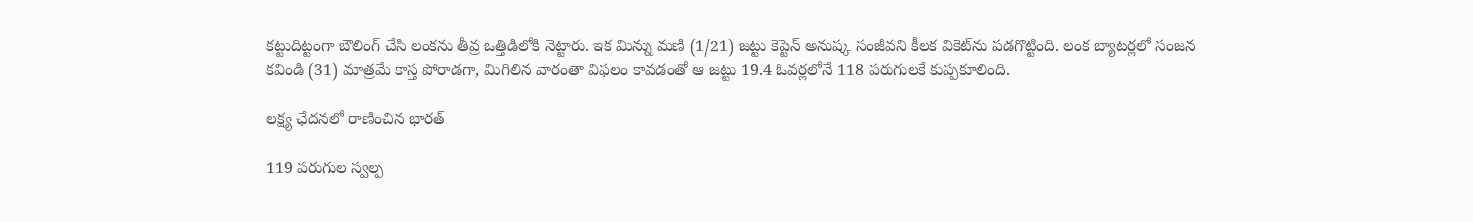కట్టుదిట్టంగా బౌలింగ్ చేసి లంకను తీవ్ర ఒత్తిడిలోకి నెట్టారు. ఇక మిన్ను మణి (1/21) జట్టు కెప్టెన్ అనుష్క సంజీవని కీలక వికెట్‌ను పడగొట్టింది. లంక బ్యాటర్లలో సంజన కవిండి (31) మాత్రమే కాస్త పోరాడగా, మిగిలిన వారంతా విఫలం కావడంతో ఆ జట్టు 19.4 ఓవర్లలోనే 118 పరుగులకే కుప్పకూలింది.

లక్ష్య ఛేదనలో రాణించిన భారత్

119 పరుగుల స్వల్ప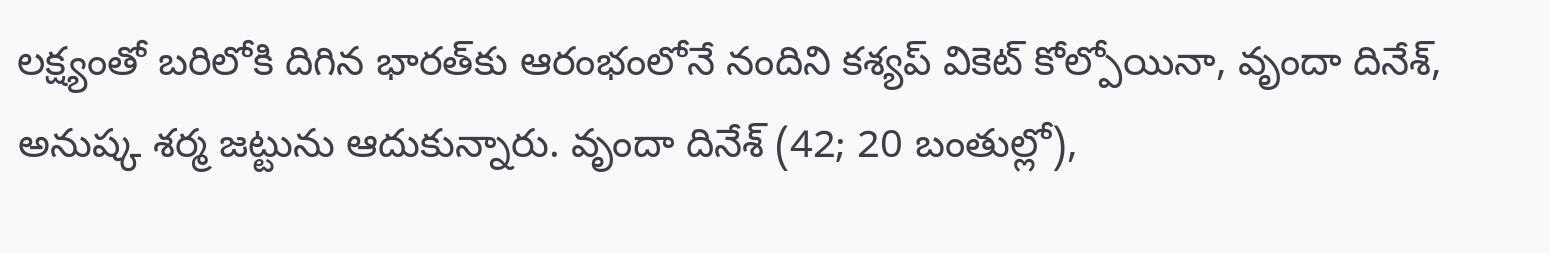లక్ష్యంతో బరిలోకి దిగిన భారత్‌కు ఆరంభంలోనే నందిని కశ్యప్ వికెట్ కోల్పోయినా, వృందా దినేశ్, అనుష్క శర్మ జట్టును ఆదుకున్నారు. వృందా దినేశ్ (42; 20 బంతుల్లో),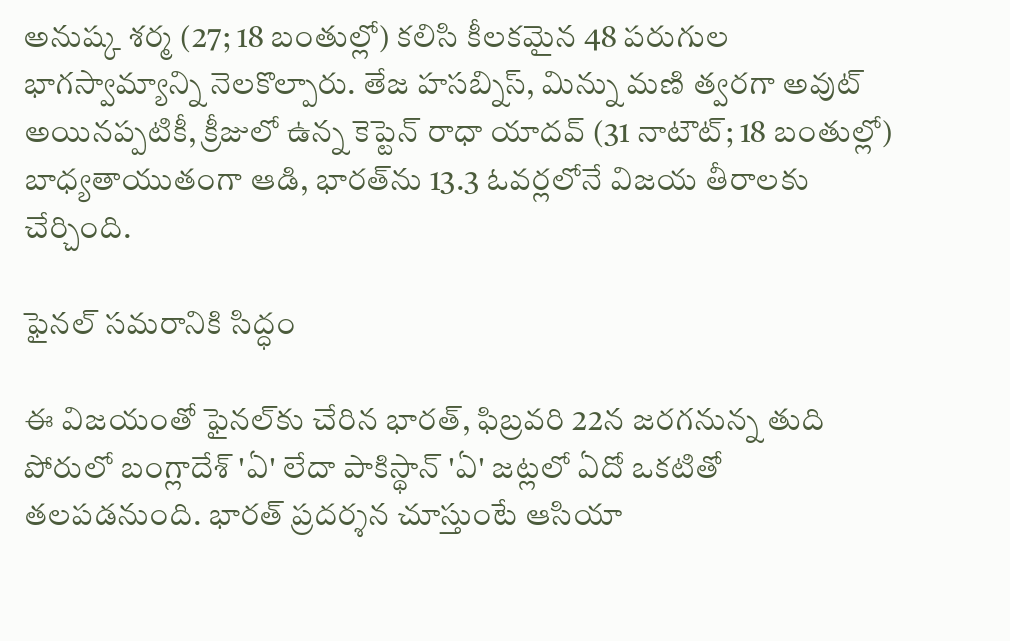అనుష్క శర్మ (27; 18 బంతుల్లో) కలిసి కీలకమైన 48 పరుగుల భాగస్వామ్యాన్ని నెలకొల్పారు. తేజ హసబ్నిస్, మిన్ను మణి త్వరగా అవుట్ అయినప్పటికీ, క్రీజులో ఉన్న కెప్టెన్ రాధా యాదవ్ (31 నాటౌట్; 18 బంతుల్లో) బాధ్యతాయుతంగా ఆడి, భారత్‌ను 13.3 ఓవర్లలోనే విజయ తీరాలకు చేర్చింది.

ఫైనల్ సమరానికి సిద్ధం

ఈ విజయంతో ఫైనల్‌కు చేరిన భారత్, ఫిబ్రవరి 22న జరగనున్న తుది పోరులో బంగ్లాదేశ్ 'ఏ' లేదా పాకిస్థాన్ 'ఏ' జట్లలో ఏదో ఒకటితో తలపడనుంది. భారత్ ప్రదర్శన చూస్తుంటే ఆసియా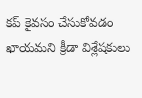కప్ కైవసం చేసుకోవడం ఖాయమని క్రీడా విశ్లేషకులు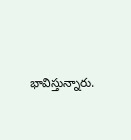భావిస్తున్నారు.